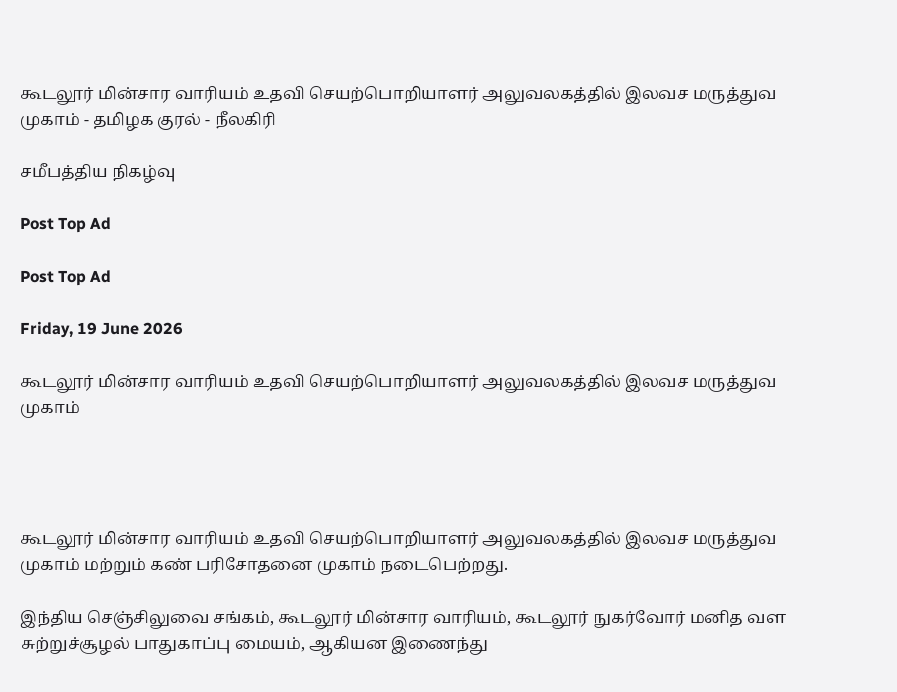கூடலூர் மின்சார வாரியம் உதவி செயற்பொறியாளர் அலுவலகத்தில் இலவச மருத்துவ முகாம் - தமிழக குரல் - நீலகிரி

சமீபத்திய நிகழ்வு

Post Top Ad

Post Top Ad

Friday, 19 June 2026

கூடலூர் மின்சார வாரியம் உதவி செயற்பொறியாளர் அலுவலகத்தில் இலவச மருத்துவ முகாம்




கூடலூர் மின்சார வாரியம் உதவி செயற்பொறியாளர் அலுவலகத்தில் இலவச மருத்துவ முகாம் மற்றும் கண் பரிசோதனை முகாம் நடைபெற்றது.

இந்திய செஞ்சிலுவை சங்கம், கூடலூர் மின்சார வாரியம், கூடலூர் நுகர்வோர் மனித வள சுற்றுச்சூழல் பாதுகாப்பு மையம், ஆகியன இணைந்து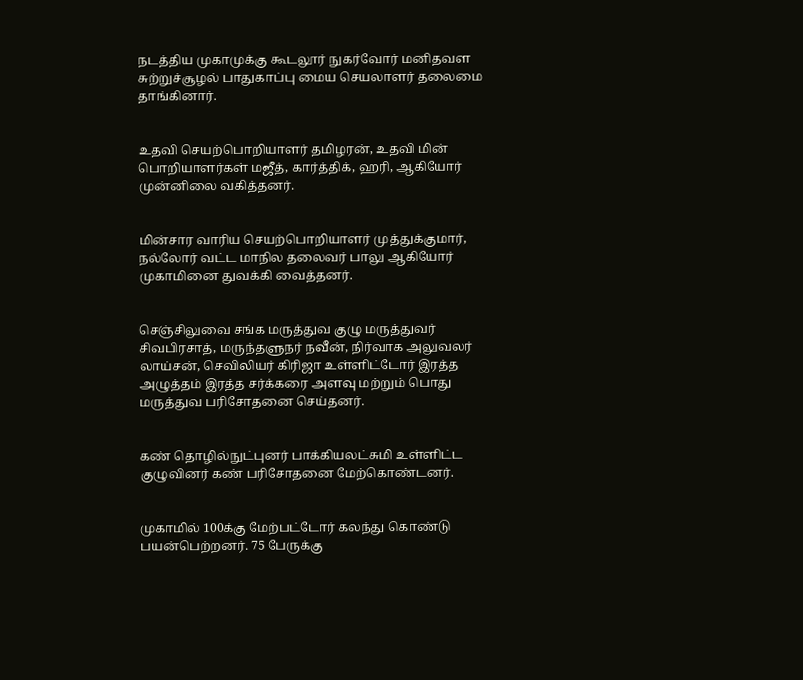நடத்திய முகாமுக்கு கூடலூர் நுகர்வோர் மனிதவள சுற்றுச்சூழல் பாதுகாப்பு மைய செயலாளர் தலைமை தாங்கினார்.


உதவி செயற்பொறியாளர் தமிழரன், உதவி மின் பொறியாளர்கள் மஜீத், கார்த்திக், ஹரி, ஆகியோர் முன்னிலை வகித்தனர்.


மின்சார வாரிய செயற்பொறியாளர் முத்துக்குமார், நல்லோர் வட்ட மாநில தலைவர் பாலு ஆகியோர் முகாமினை துவக்கி வைத்தனர்.


செஞ்சிலுவை சங்க மருத்துவ குழு மருத்துவர்  சிவபிரசாத், மருந்தளுநர் நவீன், நிர்வாக அலுவலர் லாய்சன், செவிலியர் கிரிஜா உள்ளிட்டோர் இரத்த அழுத்தம் இரத்த சர்க்கரை அளவு மற்றும் பொது மருத்துவ பரிசோதனை செய்தனர்.


கண் தொழில்நுட்புனர் பாக்கியலட்சுமி உள்ளிட்ட குழுவினர் கண் பரிசோதனை மேற்கொண்டனர்.


முகாமில் 100க்கு மேற்பட்டோர் கலந்து கொண்டு பயன்பெற்றனர். 75 பேருக்கு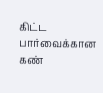கிட்ட பார்வைக்கான கண்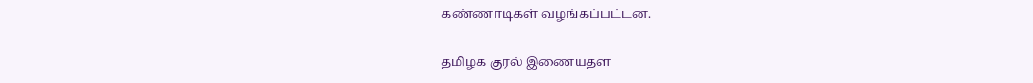கண்ணாடிகள் வழங்கப்பட்டன.


தமிழக குரல் இணையதள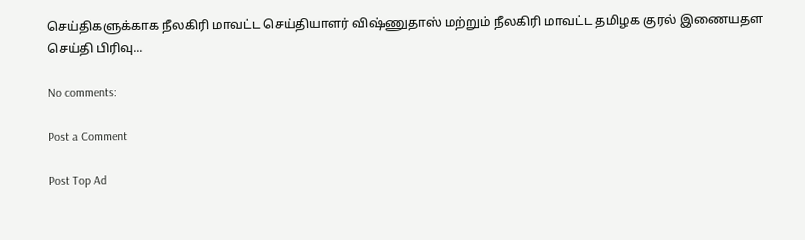செய்திகளுக்காக நீலகிரி மாவட்ட செய்தியாளர் விஷ்ணுதாஸ் மற்றும் நீலகிரி மாவட்ட தமிழக குரல் இணையதள செய்தி பிரிவு...

No comments:

Post a Comment

Post Top Ad